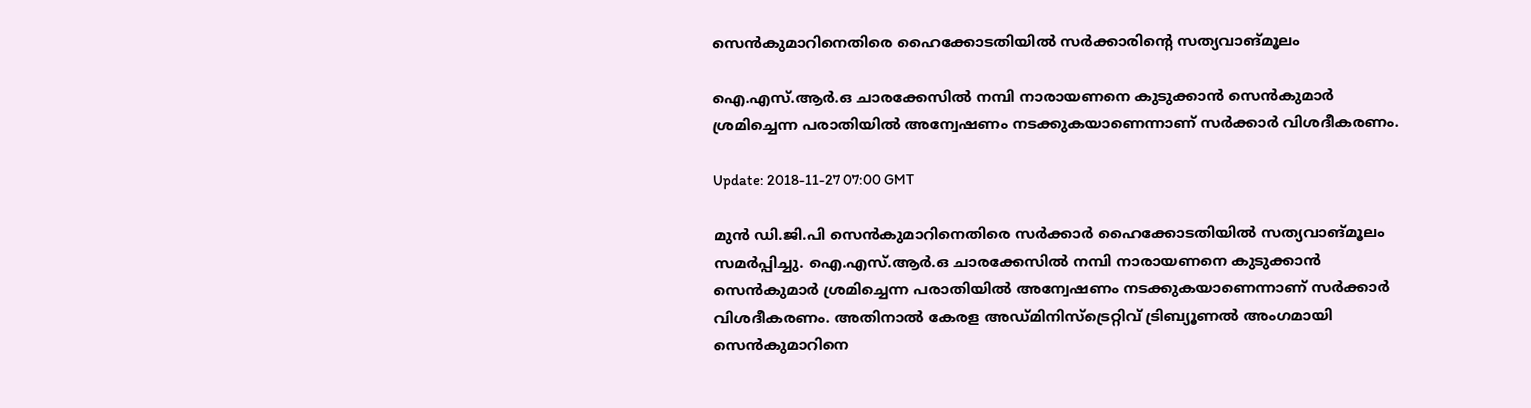സെന്‍കുമാറിനെതിരെ ഹൈക്കോടതിയില്‍ സര്‍ക്കാരിന്‍റെ സത്യവാങ്മൂലം

ഐ.എസ്.ആര്‍.ഒ ചാരക്കേസില്‍ നമ്പി നാരായണനെ കുടുക്കാൻ സെൻകുമാർ ശ്രമിച്ചെന്ന പരാതിയിൽ അന്വേഷണം നടക്കുകയാണെന്നാണ് സർക്കാർ വിശദീകരണം.

Update: 2018-11-27 07:00 GMT

മുൻ ഡി.ജി.പി സെൻകുമാറിനെതിരെ സർക്കാർ ഹൈക്കോടതിയിൽ സത്യവാങ്മൂലം സമർപ്പിച്ചു. ഐ.എസ്.ആര്‍.ഒ ചാരക്കേസില്‍ നമ്പി നാരായണനെ കുടുക്കാൻ സെൻകുമാർ ശ്രമിച്ചെന്ന പരാതിയിൽ അന്വേഷണം നടക്കുകയാണെന്നാണ് സർക്കാർ വിശദീകരണം. അതിനാൽ കേരള അഡ്മിനിസ്ട്രെറ്റിവ് ട്രിബ്യൂണൽ അംഗമായി സെൻകുമാറിനെ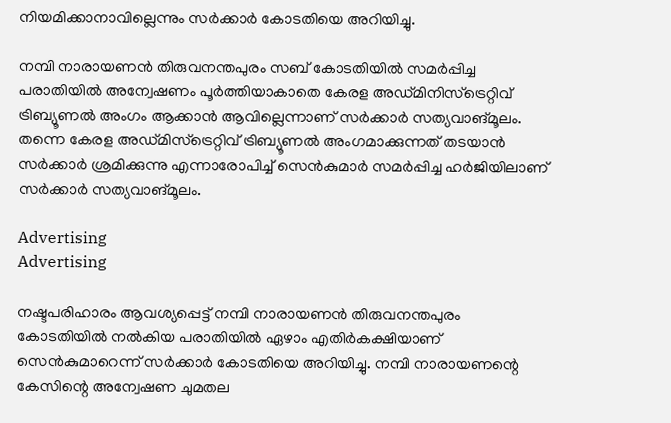നിയമിക്കാനാവില്ലെന്നും സർക്കാർ കോടതിയെ അറിയിച്ചു.

നമ്പി നാരായണൻ തിരുവനന്തപുരം സബ് കോടതിയിൽ സമർപ്പിച്ച പരാതിയിൽ അന്വേഷണം പൂർത്തിയാകാതെ കേരള അഡ്മിനിസ്ട്രെറ്റിവ് ട്രിബ്യൂണൽ അംഗം ആക്കാൻ ആവില്ലെന്നാണ് സർക്കാർ സത്യവാങ്‌മൂലം. തന്നെ കേരള അഡ്മിസ്ട്രെറ്റിവ് ട്രിബ്യൂണൽ അംഗമാക്കുന്നത് തടയാൻ സർക്കാർ ശ്രമിക്കുന്നു എന്നാരോപിച്ച് സെൻകുമാർ സമർപ്പിച്ച ഹർജിയിലാണ് സർക്കാർ സത്യവാങ്‌മൂലം.

Advertising
Advertising

നഷ്ടപരിഹാരം ആവശ്യപ്പെട്ട് നമ്പി നാരായണൻ തിരുവനന്തപുരം കോടതിയിൽ നൽകിയ പരാതിയിൽ ഏഴാം എതിര്‍കക്ഷിയാണ് സെൻകുമാറെന്ന് സർക്കാർ കോടതിയെ അറിയിച്ചു. നമ്പി നാരായണന്റെ കേസിന്റെ അന്വേഷണ ചുമതല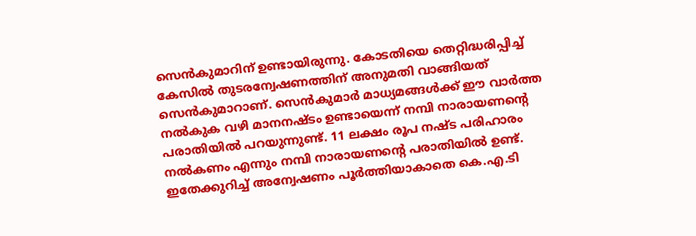സെൻകുമാറിന് ഉണ്ടായിരുന്നു. കോടതിയെ തെറ്റിദ്ധരിപ്പിച്ച് കേസില്‍ തുടരന്വേഷണത്തിന് അനുമതി വാങ്ങിയത് സെൻകുമാറാണ്. സെൻകുമാർ മാധ്യമങ്ങൾക്ക് ഈ വാർത്ത‍ നൽകുക വഴി മാനനഷ്ടം ഉണ്ടായെന്ന് നമ്പി നാരായണന്റെ പരാതിയിൽ പറയുന്നുണ്ട്. 11 ലക്ഷം രൂപ നഷ്ട പരിഹാരം നല്‍കണം എന്നും നമ്പി നാരായണന്റെ പരാതിയിൽ ഉണ്ട്. ഇതേക്കുറിച്ച് അന്വേഷണം പൂർത്തിയാകാതെ കെ.എ.ടി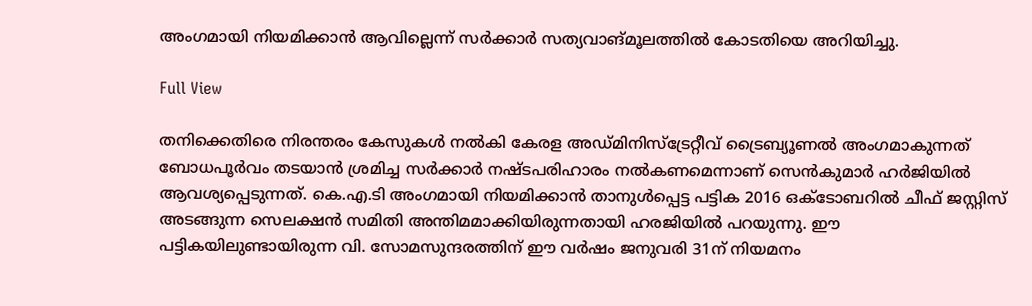അംഗമായി നിയമിക്കാൻ ആവില്ലെന്ന് സർക്കാർ സത്യവാങ്‌മൂലത്തിൽ കോടതിയെ അറിയിച്ചു.

Full View

തനിക്കെതിരെ നിരന്തരം കേസുകൾ നൽകി കേരള അഡ്മിനിസ്ട്രേറ്റീവ് ട്രൈബ്യൂണൽ അംഗമാകുന്നത് ബോധപൂർവം തടയാൻ ശ്രമിച്ച സർക്കാർ നഷ്ടപരിഹാരം നൽകണമെന്നാണ് സെൻകുമാർ ഹർജിയിൽ ആവശ്യപ്പെടുന്നത്. കെ.എ.ടി അംഗമായി നിയമിക്കാൻ താനുൾപ്പെട്ട പട്ടിക 2016 ഒക്ടോബറിൽ ചീഫ് ജസ്റ്റിസ് അടങ്ങുന്ന സെലക്ഷൻ സമിതി അന്തിമമാക്കിയിരുന്നതായി ഹരജിയിൽ പറയുന്നു. ഈ പട്ടികയിലുണ്ടായിരുന്ന വി. സോമസുന്ദരത്തിന് ഈ വർഷം ജനുവരി 31ന് നിയമനം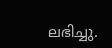ലഭിച്ചു.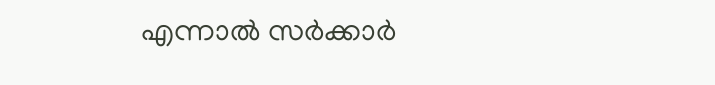എന്നാൽ സർക്കാർ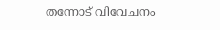തന്നോട് വിവേചനം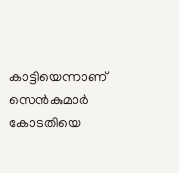കാട്ടിയെന്നാണ് സെൻകുമാർ കോടതിയെ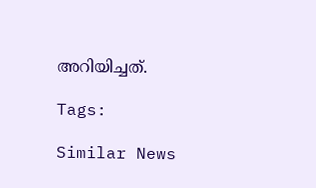അറിയിച്ചത്.

Tags:

Similar News